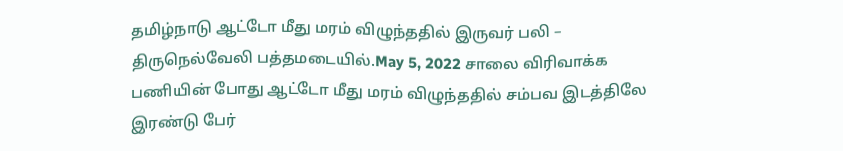தமிழ்நாடு ஆட்டோ மீது மரம் விழுந்ததில் இருவர் பலி – திருநெல்வேலி பத்தமடையில்.May 5, 2022 சாலை விரிவாக்க பணியின் போது ஆட்டோ மீது மரம் விழுந்ததில் சம்பவ இடத்திலே இரண்டு பேர்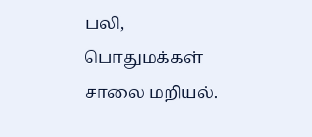பலி, பொதுமக்கள் சாலை மறியல்.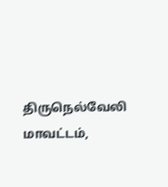திருநெல்வேலி மாவட்டம்,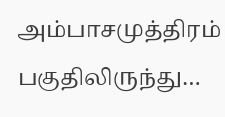அம்பாசமுத்திரம் பகுதிலிருந்து…